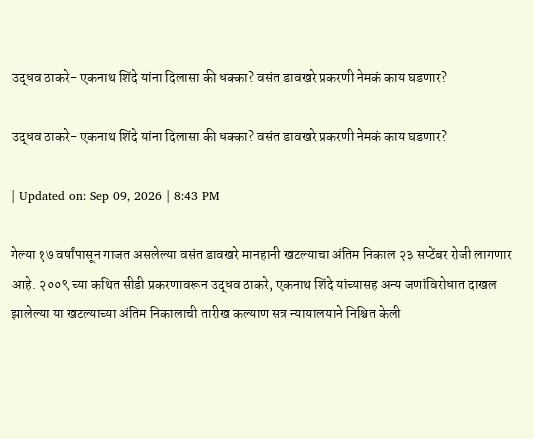उद्धव ठाकरे- एकनाथ शिंदे यांना दिलासा की धक्का? वसंत डावखरे प्रकरणी नेमकं काय घडणार?

उद्धव ठाकरे- एकनाथ शिंदे यांना दिलासा की धक्का? वसंत डावखरे प्रकरणी नेमकं काय घडणार?

| Updated on: Sep 09, 2026 | 8:43 PM

गेल्या १७ वर्षांपासून गाजत असलेल्या वसंत डावखरे मानहानी खटल्याचा अंतिम निकाल २३ सप्टेंबर रोजी लागणार आहे. २००९ च्या कथित सीडी प्रकरणावरून उद्धव ठाकरे, एकनाथ शिंदे यांच्यासह अन्य जणांविरोधात दाखल झालेल्या या खटल्याच्या अंतिम निकालाची तारीख कल्याण सत्र न्यायालयाने निश्चित केली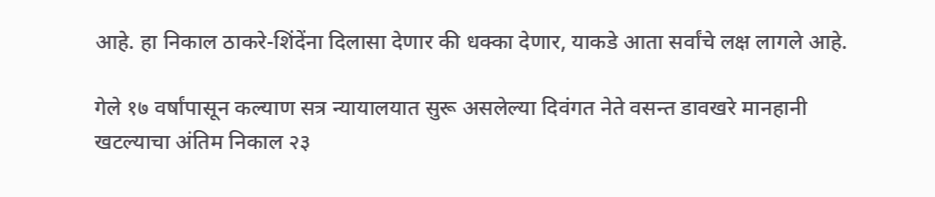आहे. हा निकाल ठाकरे-शिंदेंना दिलासा देणार की धक्का देणार, याकडे आता सर्वांचे लक्ष लागले आहे.

गेले १७ वर्षांपासून कल्याण सत्र न्यायालयात सुरू असलेल्या दिवंगत नेते वसन्त डावखरे मानहानी खटल्याचा अंतिम निकाल २३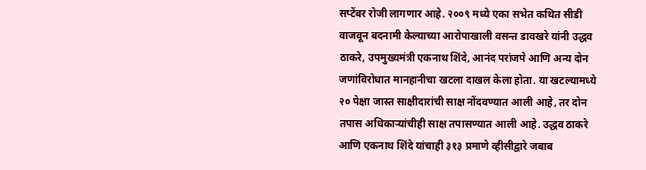सप्टेंबर रोजी लागणार आहे. २००९ मध्ये एका सभेत कथित सीडी वाजवून बदनामी केल्याच्या आरोपाखाली वसन्त डावखरे यांनी उद्धव ठाकरे, उपमुख्यमंत्री एकनाथ शिंदे, आनंद परांजपे आणि अन्य दोन जणांविरोधात मानहानीचा खटला दाखल केला होता. या खटल्यामध्ये २० पेक्षा जास्त साक्षीदारांची साक्ष नोंदवण्यात आली आहे, तर दोन तपास अधिकाऱ्यांचीही साक्ष तपासण्यात आली आहे. उद्धव ठाकरे आणि एकनाथ शिंदे यांचाही ३१३ प्रमाणे व्हीसीद्वारे जबाब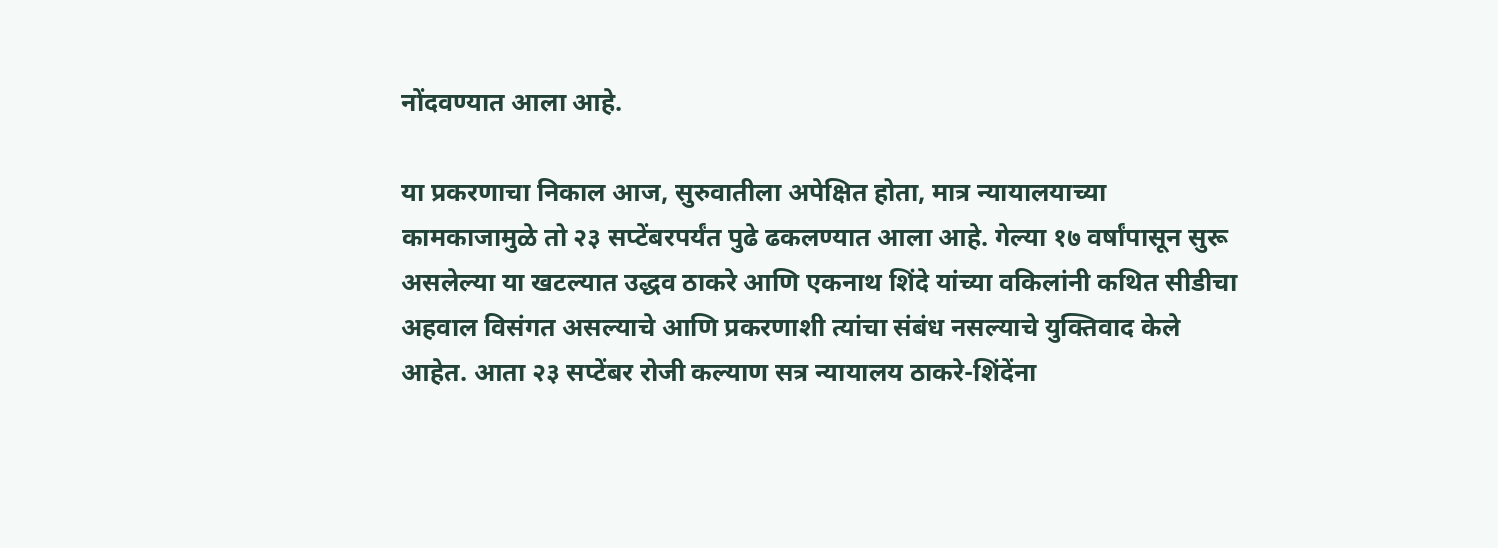नोंदवण्यात आला आहे.

या प्रकरणाचा निकाल आज, सुरुवातीला अपेक्षित होता, मात्र न्यायालयाच्या कामकाजामुळे तो २३ सप्टेंबरपर्यंत पुढे ढकलण्यात आला आहे. गेल्या १७ वर्षांपासून सुरू असलेल्या या खटल्यात उद्धव ठाकरे आणि एकनाथ शिंदे यांच्या वकिलांनी कथित सीडीचा अहवाल विसंगत असल्याचे आणि प्रकरणाशी त्यांचा संबंध नसल्याचे युक्तिवाद केले आहेत. आता २३ सप्टेंबर रोजी कल्याण सत्र न्यायालय ठाकरे-शिंदेंना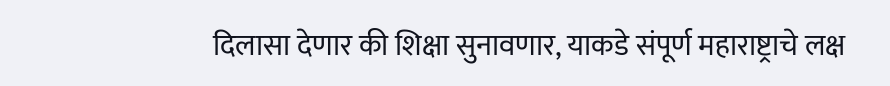दिलासा देणार की शिक्षा सुनावणार, याकडे संपूर्ण महाराष्ट्राचे लक्ष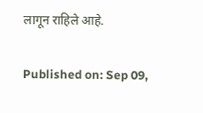लागून राहिले आहे.

Published on: Sep 09,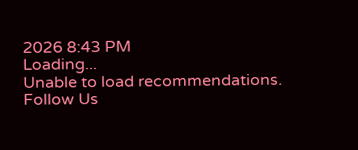2026 8:43 PM
Loading...
Unable to load recommendations.
Follow Us